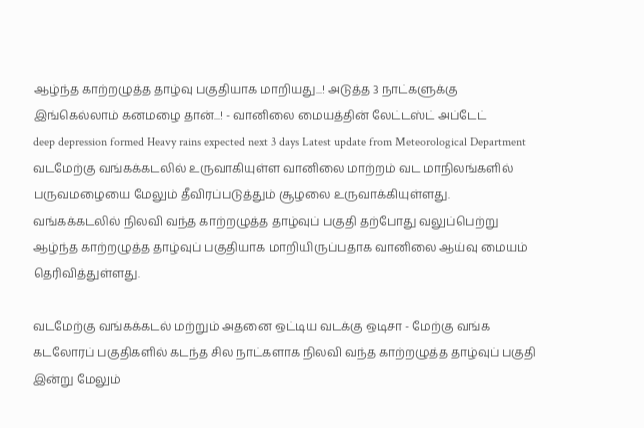ஆழ்ந்த காற்றழுத்த தாழ்வு பகுதியாக மாறியது...! அடுத்த 3 நாட்களுக்கு இங்கெல்லாம் கனமழை தான்...! - வானிலை மையத்தின் லேட்டஸ்ட் அப்டேட்
deep depression formed Heavy rains expected next 3 days Latest update from Meteorological Department
வடமேற்கு வங்கக்கடலில் உருவாகியுள்ள வானிலை மாற்றம் வட மாநிலங்களில் பருவமழையை மேலும் தீவிரப்படுத்தும் சூழலை உருவாக்கியுள்ளது.
வங்கக்கடலில் நிலவி வந்த காற்றழுத்த தாழ்வுப் பகுதி தற்போது வலுப்பெற்று ஆழ்ந்த காற்றழுத்த தாழ்வுப் பகுதியாக மாறியிருப்பதாக வானிலை ஆய்வு மையம் தெரிவித்துள்ளது.

வடமேற்கு வங்கக்கடல் மற்றும் அதனை ஒட்டிய வடக்கு ஒடிசா - மேற்கு வங்க கடலோரப் பகுதிகளில் கடந்த சில நாட்களாக நிலவி வந்த காற்றழுத்த தாழ்வுப் பகுதி இன்று மேலும்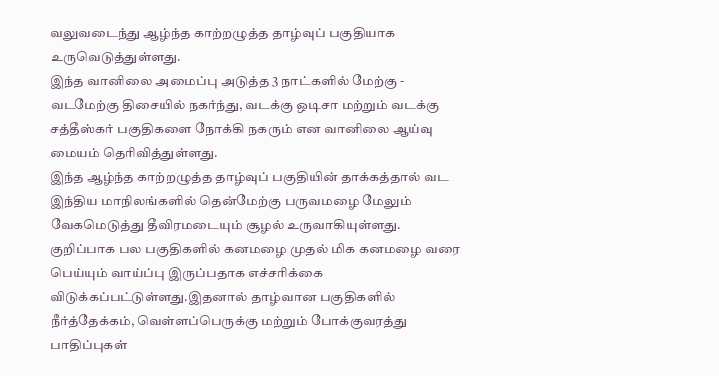வலுவடைந்து ஆழ்ந்த காற்றழுத்த தாழ்வுப் பகுதியாக உருவெடுத்துள்ளது.
இந்த வானிலை அமைப்பு அடுத்த 3 நாட்களில் மேற்கு - வடமேற்கு திசையில் நகர்ந்து, வடக்கு ஒடிசா மற்றும் வடக்கு சத்தீஸ்கர் பகுதிகளை நோக்கி நகரும் என வானிலை ஆய்வு மையம் தெரிவித்துள்ளது.
இந்த ஆழ்ந்த காற்றழுத்த தாழ்வுப் பகுதியின் தாக்கத்தால் வட இந்திய மாநிலங்களில் தென்மேற்கு பருவமழை மேலும் வேகமெடுத்து தீவிரமடையும் சூழல் உருவாகியுள்ளது.
குறிப்பாக பல பகுதிகளில் கனமழை முதல் மிக கனமழை வரை பெய்யும் வாய்ப்பு இருப்பதாக எச்சரிக்கை விடுக்கப்பட்டுள்ளது.இதனால் தாழ்வான பகுதிகளில் நீர்த்தேக்கம், வெள்ளப்பெருக்கு மற்றும் போக்குவரத்து பாதிப்புகள்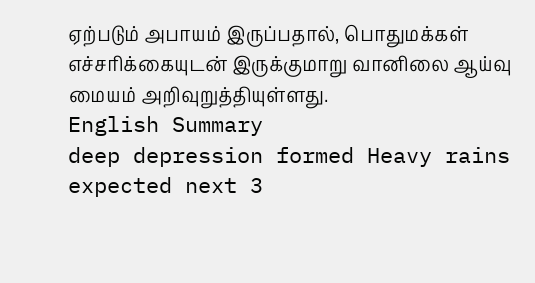ஏற்படும் அபாயம் இருப்பதால், பொதுமக்கள் எச்சரிக்கையுடன் இருக்குமாறு வானிலை ஆய்வு மையம் அறிவுறுத்தியுள்ளது.
English Summary
deep depression formed Heavy rains expected next 3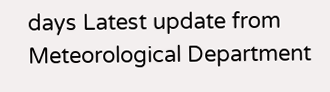days Latest update from Meteorological Department